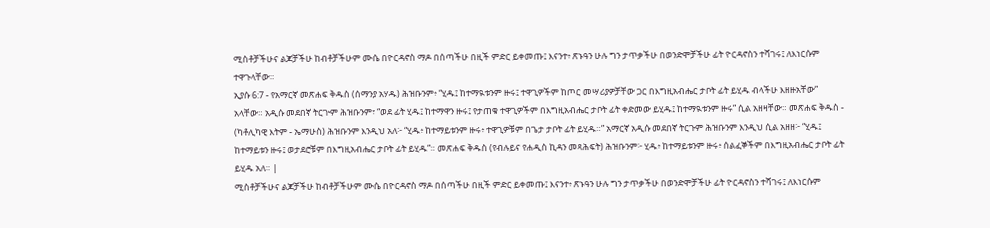ሚስቶቻችሁና ልጆቻችሁ ከብቶቻችሁም ሙሴ በዮርዳኖስ ማዶ በሰጣችሁ በዚች ምድር ይቀመጡ፤ እናንተ፥ ጽኑዓን ሁሉ ግን ታጥቃችሁ በወንድሞቻችሁ ፊት ዮርዳኖስን ተሻገሩ፤ ለእነርሱም ተዋጉላቸው።
ኢያሱ 6:7 - የአማርኛ መጽሐፍ ቅዱስ (ሰማንያ አሃዱ) ሕዝቡንም፥ “ሂዱ፤ ከተማዪቱንም ዙሩ፤ ተዋጊዎችም ከጦር መሣሪያዎቻቸው ጋር በእግዚአብሔር ታቦት ፊት ይሂዱ ብላችሁ እዘዙአቸው” አላቸው። አዲሱ መደበኛ ትርጒም ሕዝቡንም፣ “ወደ ፊት ሂዱ፤ ከተማዋን ዙሩ፤ የታጠቁ ተዋጊዎችም በእግዚአብሔር ታቦት ፊት ቀድመው ይሂዱ፤ ከተማዪቱንም ዙሩ” ሲል አዘዛቸው። መጽሐፍ ቅዱስ - (ካቶሊካዊ እትም - ኤማሁስ) ሕዝቡንም እንዲህ አለ፦ “ሂዱ፥ ከተማይቱንም ዙሩ፥ ተዋጊዎቹም በጌታ ታቦት ፊት ይሂዱ።” አማርኛ አዲሱ መደበኛ ትርጉም ሕዝቡንም እንዲህ ሲል አዘዘ፦ “ሂዱ፤ ከተማይቱን ዙሩ፤ ወታደሮቹም በእግዚአብሔር ታቦት ፊት ይሂዱ”። መጽሐፍ ቅዱስ (የብሉይና የሐዲስ ኪዳን መጻሕፍት) ሕዝቡንም፦ ሂዱ፥ ከተማይቱንም ዙሩ፥ ሰልፈኞችም በእግዚአብሔር ታቦት ፊት ይሂዱ አለ። |
ሚስቶቻችሁና ልጆቻችሁ ከብቶቻችሁም ሙሴ በዮርዳኖስ ማዶ በሰጣችሁ በዚች ምድር ይቀመጡ፤ እናንተ፥ ጽኑዓን ሁሉ ግን ታጥቃችሁ በወንድሞቻችሁ ፊት ዮርዳኖስን ተሻገሩ፤ ለእነርሱም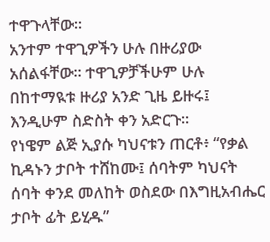ተዋጉላቸው።
አንተም ተዋጊዎችን ሁሉ በዙሪያው አሰልፋቸው። ተዋጊዎቻችሁም ሁሉ በከተማዪቱ ዙሪያ አንድ ጊዜ ይዙሩ፤ እንዲሁም ስድስት ቀን አድርጉ።
የነዌም ልጅ ኢያሱ ካህናቱን ጠርቶ፥ “የቃል ኪዳኑን ታቦት ተሸከሙ፤ ሰባትም ካህናት ሰባት ቀንደ መለከት ወስደው በእግዚአብሔር ታቦት ፊት ይሂዱ”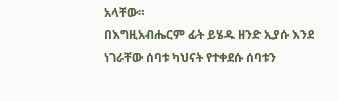አላቸው።
በእግዚአብሔርም ፊት ይሄዱ ዘንድ ኢያሱ እንደ ነገራቸው ሰባቱ ካህናት የተቀደሱ ሰባቱን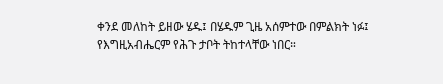ቀንደ መለከት ይዘው ሄዱ፤ በሄዱም ጊዜ አሰምተው በምልክት ነፉ፤ የእግዚአብሔርም የሕጉ ታቦት ትከተላቸው ነበር።